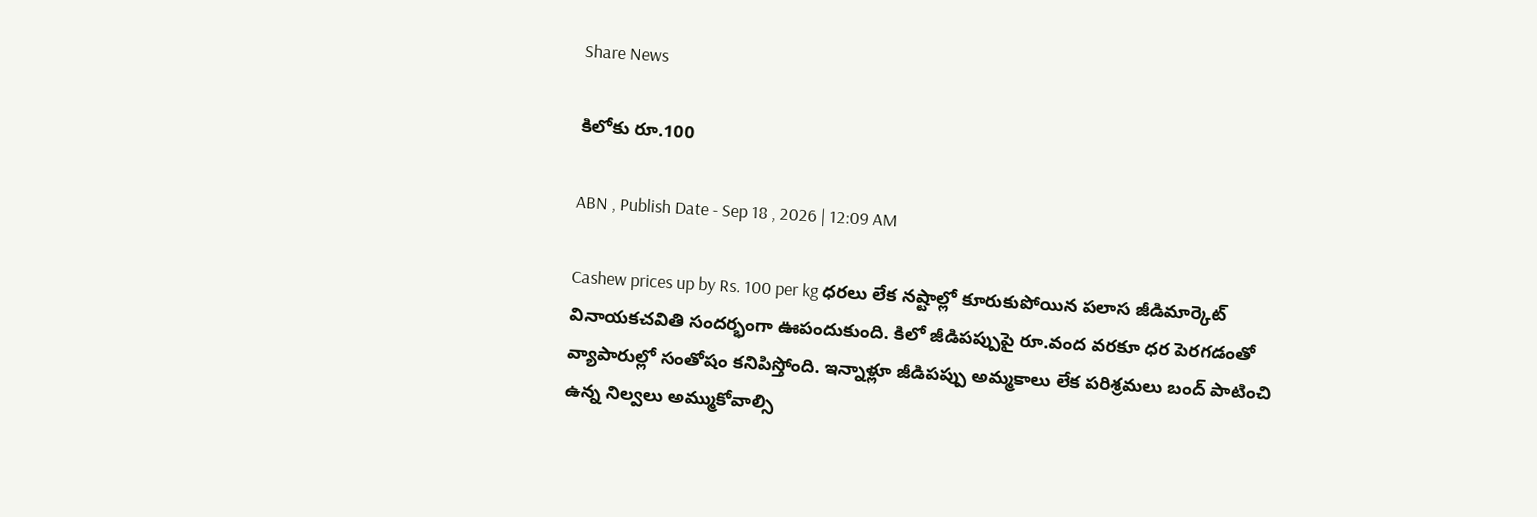Share News

కిలోకు రూ.100

ABN , Publish Date - Sep 18 , 2026 | 12:09 AM

Cashew prices up by Rs. 100 per kg ధరలు లేక నష్టాల్లో కూరుకుపోయిన పలాస జీడిమార్కెట్‌ వినాయకచవితి సందర్భంగా ఊపందుకుంది. కిలో జీడిపప్పుపై రూ.వంద వరకూ ధర పెరగడంతో వ్యాపారుల్లో సంతోషం కనిపిస్తోంది. ఇన్నాళ్లూ జీడిపప్పు అమ్మకాలు లేక పరిశ్రమలు బంద్‌ పాటించి ఉన్న నిల్వలు అమ్ముకోవాల్సి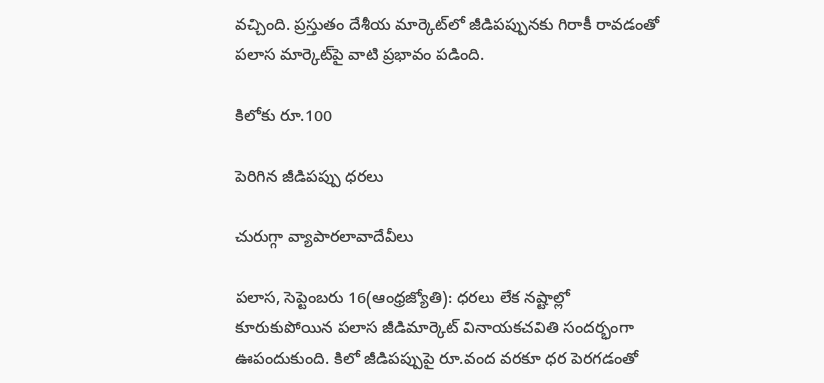వచ్చింది. ప్రస్తుతం దేశీయ మార్కెట్‌లో జీడిపప్పునకు గిరాకీ రావడంతో పలాస మార్కెట్‌పై వాటి ప్రభావం పడింది.

కిలోకు రూ.100

పెరిగిన జీడిపప్పు ధరలు

చురుగ్గా వ్యాపారలావాదేవీలు

పలాస, సెప్టెంబరు 16(ఆంధ్రజ్యోతి): ధరలు లేక నష్టాల్లో కూరుకుపోయిన పలాస జీడిమార్కెట్‌ వినాయకచవితి సందర్భంగా ఊపందుకుంది. కిలో జీడిపప్పుపై రూ.వంద వరకూ ధర పెరగడంతో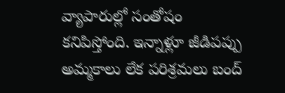వ్యాపారుల్లో సంతోషం కనిపిస్తోంది. ఇన్నాళ్లూ జీడిపప్పు అమ్మకాలు లేక పరిశ్రమలు బంద్‌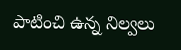పాటించి ఉన్న నిల్వలు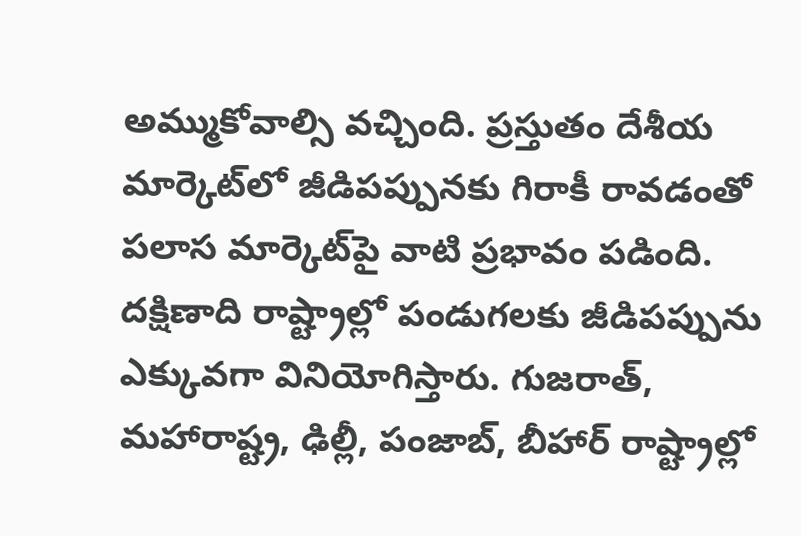అమ్ముకోవాల్సి వచ్చింది. ప్రస్తుతం దేశీయ మార్కెట్‌లో జీడిపప్పునకు గిరాకీ రావడంతో పలాస మార్కెట్‌పై వాటి ప్రభావం పడింది. దక్షిణాది రాష్ట్రాల్లో పండుగలకు జీడిపప్పును ఎక్కువగా వినియోగిస్తారు. గుజరాత్‌, మహారాష్ట్ర, ఢిల్లీ, పంజాబ్‌, బీహార్‌ రాష్ట్రాల్లో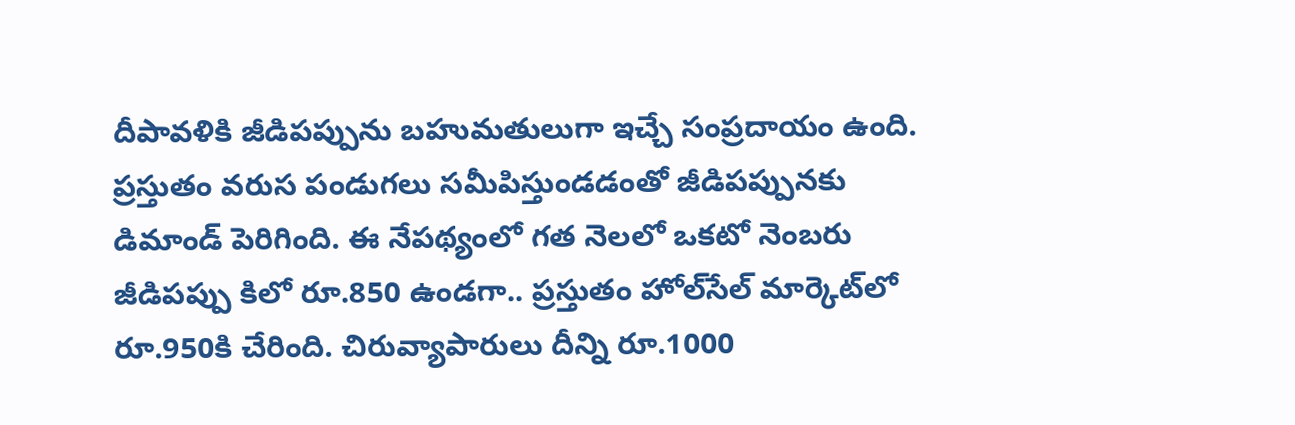దీపావళికి జీడిపప్పును బహుమతులుగా ఇచ్చే సంప్రదాయం ఉంది. ప్రస్తుతం వరుస పండుగలు సమీపిస్తుండడంతో జీడిపప్పునకు డిమాండ్‌ పెరిగింది. ఈ నేపథ్యంలో గత నెలలో ఒకటో నెంబరు జీడిపప్పు కిలో రూ.850 ఉండగా.. ప్రస్తుతం హోల్‌సేల్‌ మార్కెట్‌లో రూ.950కి చేరింది. చిరువ్యాపారులు దీన్ని రూ.1000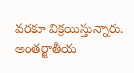వరకూ విక్రయిస్తున్నారు. అంతర్జాతీయ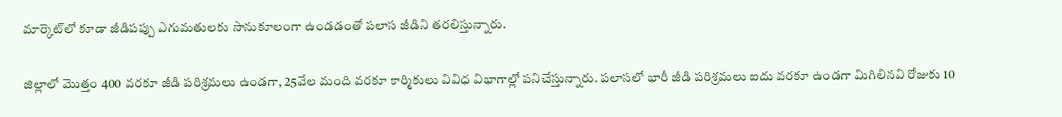మార్కెట్‌లో కూడా జీడిపప్పు ఎగుమతులకు సానుకూలంగా ఉండడంతో పలాస జీడిని తరలిస్తున్నారు.

జిల్లాలో మొత్తం 400 వరకూ జీడి పరిశ్రమలు ఉండగా, 25వేల మంది వరకూ కార్మికులు వివిధ విభాగాల్లో పనిచేస్తున్నారు. పలాసలో భారీ జీడి పరిశ్రమలు ఐదు వరకూ ఉండగా మిగిలినవి రోజుకు 10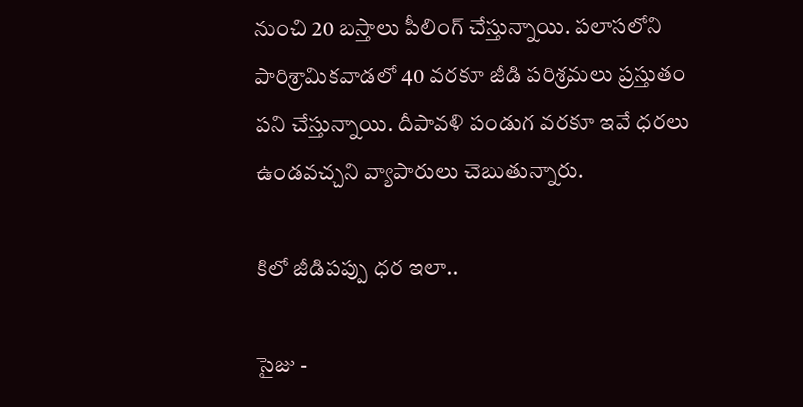నుంచి 20 బస్తాలు పీలింగ్‌ చేస్తున్నాయి. పలాసలోని పారిశ్రామికవాడలో 40 వరకూ జీడి పరిశ్రమలు ప్రస్తుతం పని చేస్తున్నాయి. దీపావళి పండుగ వరకూ ఇవే ధరలు ఉండవచ్చని వ్యాపారులు చెబుతున్నారు.

కిలో జీడిపప్పు ధర ఇలా..

సైజు -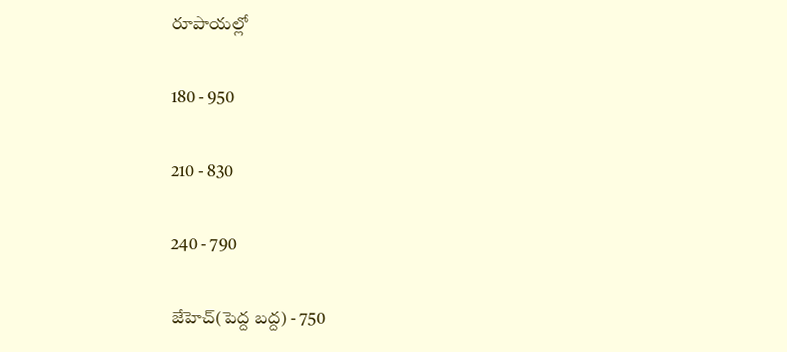రూపాయల్లో

180 - 950

210 - 830

240 - 790

జేహెచ్‌(పెద్ద బద్ద) - 750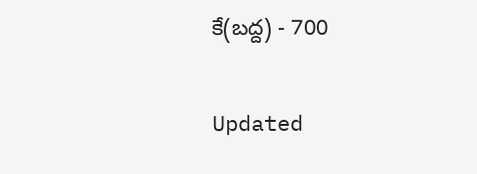కే(బద్ద) - 700

Updated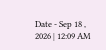Date - Sep 18 , 2026 | 12:09 AM